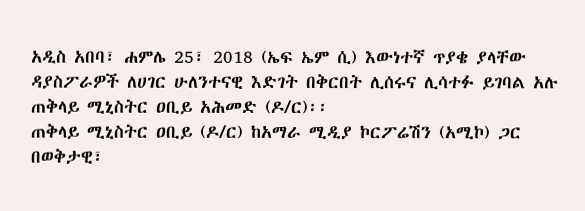አዲስ አበባ፣ ሐምሌ 25፣ 2018 (ኤፍ ኤም ሲ) እውነተኛ ጥያቄ ያላቸው ዳያስፖራዎች ለሀገር ሁለንተናዊ እድገት በቅርበት ሊሰሩና ሊሳተፉ ይገባል አሉ ጠቅላይ ሚኒስትር ዐቢይ አሕመድ (ዶ/ር)፡፡
ጠቅላይ ሚኒስትር ዐቢይ (ዶ/ር) ከአማራ ሚዲያ ኮርፖሬሽን (አሚኮ) ጋር በወቅታዊ፣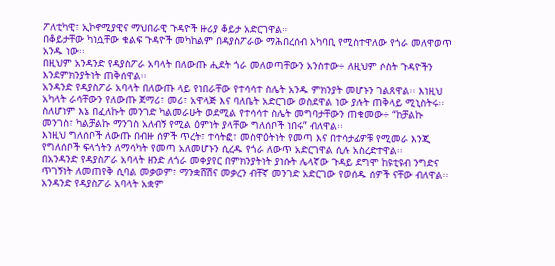ፖለቲካዊ፣ ኢኮኖሚያዊና ማህበራዊ ጉዳዮች ዙሪያ ቆይታ አድርገዋል።
በቆይታቸው ካነሷቸው ቁልፍ ጉዳዮች መካከልም በዳያስፖራው ማሕበረሰብ አካባቢ የሚስተዋለው የጎራ መለዋወጥ አንዱ ነው፡፡
በዚህም አንዳንድ የዳያስፖራ አባላት በለውጡ ሒደት ጎራ መለወጣቸውን አንስተው÷ ለዚህም ሶስት ጉዳዮችን እንደምክንያትነት ጠቅሰዋል፡፡
አንዳንድ የዳያስፖራ አባላት በለውጡ ላይ የነበራቸው የተሳሳተ ስሌት አንዱ ምክንያት መሆኑን ገልጸዋል፡፡ እነዚህ አካላት ራሳቸውን የለውጡ ጀማሪ፣ መሪ፣ አዋላጅ እና ባለቤት አድርገው ወስደዋል ነው ያሉት ጠቅላይ ሚኒስትሩ፡፡
ስለሆነም እኔ በፈለኩት መንገድ ካልመራሁት ወደሚል የተሳሳተ ስሌት መግባታቸውን ጠቁመው÷ “ከቻልኩ መንገስ፣ ካልቻልኩ ማንገስ አለብኝ የሚል ዕምነት ያላቸው ግለሰቦች ነበሩ” ብለዋል፡፡
እነዚህ ግለሰቦች ለውጡ በብዙ ሰዎች ጥረት፣ ተሳትፎ፣ መስዋዕትነት የመጣ እና በተሳታፊዎቹ የሚመራ እንጂ የግለሰቦች ፍላጎትን ለማሳካት የመጣ አለመሆኑን ሲረዱ የጎራ ለውጥ አድርገዋል ሲሉ አስረድተዋል፡፡
በአንዳንድ የዳያስፖራ አባላት ዘንድ ለጎራ መቀያየር በምክንያትነት ያነሱት ሌላኛው ጉዳይ ደግሞ ከዩቲዩብ ንግድና ጥገኝነት ለመጠየቅ ሲባል መቃወም፣ ማንቋሸሽና መቃረን ብቸኛ መንገድ አድርገው የወሰዱ ሰዎች ናቸው ብለዋል፡፡
አንዳንድ የዳያስፖራ አባላት አቋም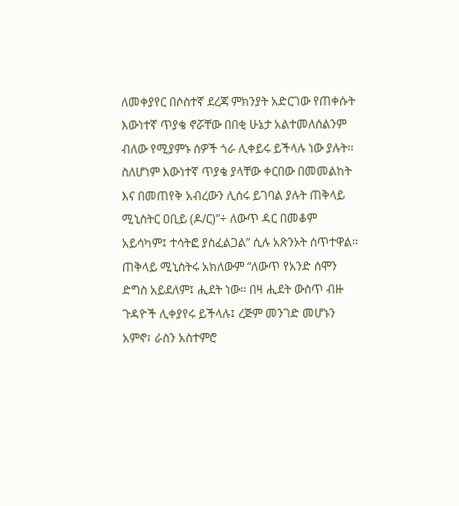ለመቀያየር በሶስተኛ ደረጃ ምክንያት አድርገው የጠቀሱት እውነተኛ ጥያቄ ኖሯቸው በበቂ ሁኔታ አልተመለሰልንም ብለው የሚያምኑ ሰዎች ጎራ ሊቀይሩ ይችላሉ ነው ያሉት፡፡
ስለሆነም እውነተኛ ጥያቄ ያላቸው ቀርበው በመመልከት እና በመጠየቅ አብረውን ሊሰሩ ይገባል ያሉት ጠቅላይ ሚኒስትር ዐቢይ (ዶ/ር)”÷ ለውጥ ዳር በመቆም አይሳካም፤ ተሳትፎ ያስፈልጋል” ሲሉ አጽንኦት ሰጥተዋል፡፡
ጠቅላይ ሚኒስትሩ አክለውም “ለውጥ የአንድ ሰሞን ድግስ አይደለም፤ ሒደት ነው፡፡ በዛ ሒደት ውስጥ ብዙ ጉዳዮች ሊቀያየሩ ይችላሉ፤ ረጅም መንገድ መሆኑን አምኖ፣ ራስን አስተምሮ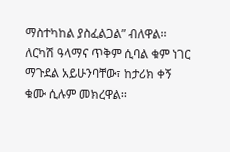ማስተካከል ያስፈልጋል” ብለዋል፡፡
ለርካሽ ዓላማና ጥቅም ሲባል ቁም ነገር ማጉደል አይሁንባቸው፣ ከታሪክ ቀኝ ቁሙ ሲሉም መክረዋል፡፡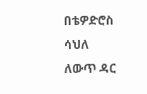በቴዎድሮስ ሳህለ
ለውጥ ዳር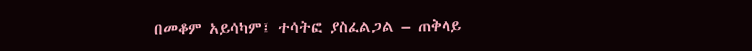በመቆም አይሳካም፤ ተሳትፎ ያስፈልጋል – ጠቅላይ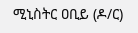ሚኒስትር ዐቢይ (ዶ/ር)